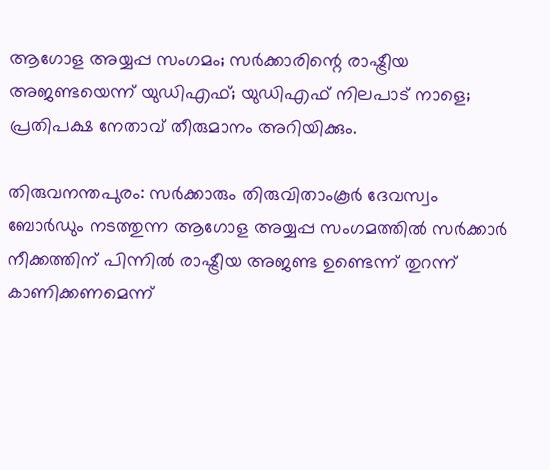ആഗോള അയ്യപ്പ സംഗമം; സര്‍ക്കാരിന്റെ രാഷ്ട്രീയ അജണ്ടയെന്ന് യുഡിഎഫ്; യുഡിഎഫ് നിലപാട് നാളെ; പ്രതിപക്ഷ നേതാവ് തീരുമാനം അറിയിക്കും.

തിരുവനന്തപുരം: സര്‍ക്കാരും തിരുവിതാംകൂര്‍ ദേവസ്വം ബോര്‍ഡും നടത്തുന്ന ആഗോള അയ്യപ്പ സംഗമത്തില്‍ സര്‍ക്കാര്‍ നീക്കത്തിന് പിന്നില്‍ രാഷ്ട്രീയ അജണ്ട ഉണ്ടെന്ന് തുറന്ന് കാണിക്കണമെന്ന്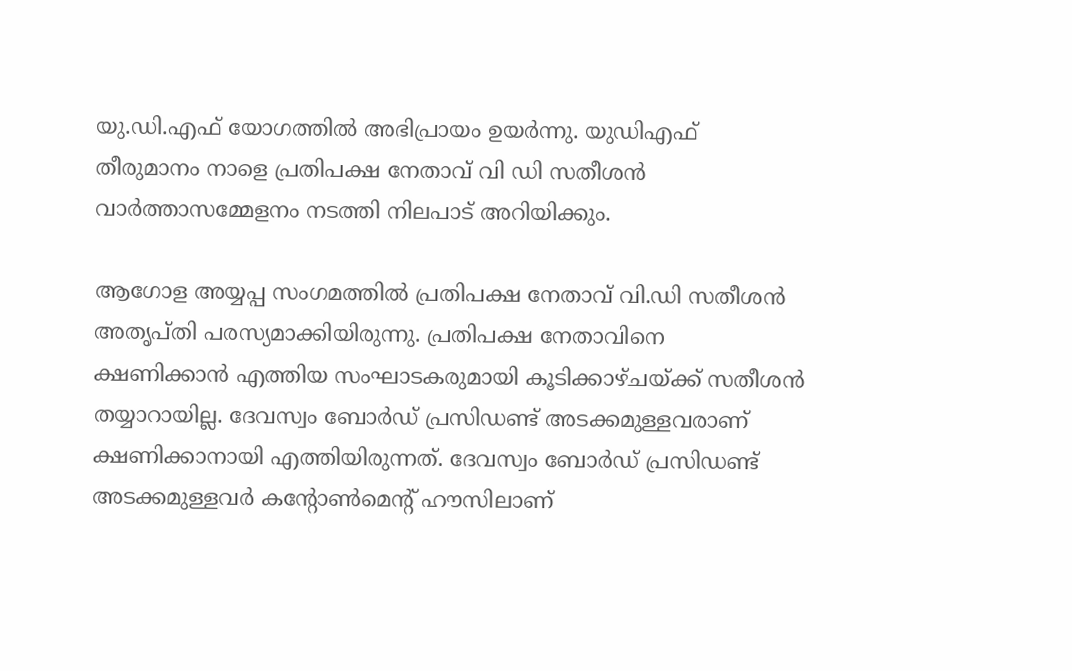യു.ഡി.എഫ് യോഗത്തില്‍ അഭിപ്രായം ഉയര്‍ന്നു. യുഡിഎഫ് തീരുമാനം നാളെ പ്രതിപക്ഷ നേതാവ് വി ഡി സതീശന്‍ വാര്‍ത്താസമ്മേളനം നടത്തി നിലപാട് അറിയിക്കും.

ആഗോള അയ്യപ്പ സംഗമത്തില്‍ പ്രതിപക്ഷ നേതാവ് വി.ഡി സതീശന്‍ അതൃപ്തി പരസ്യമാക്കിയിരുന്നു. പ്രതിപക്ഷ നേതാവിനെ ക്ഷണിക്കാന്‍ എത്തിയ സംഘാടകരുമായി കൂടിക്കാഴ്ചയ്ക്ക് സതീശന്‍ തയ്യാറായില്ല. ദേവസ്വം ബോര്‍ഡ് പ്രസിഡണ്ട് അടക്കമുള്ളവരാണ് ക്ഷണിക്കാനായി എത്തിയിരുന്നത്. ദേവസ്വം ബോര്‍ഡ് പ്രസിഡണ്ട് അടക്കമുള്ളവര്‍ കന്റോണ്‍മെന്റ് ഹൗസിലാണ്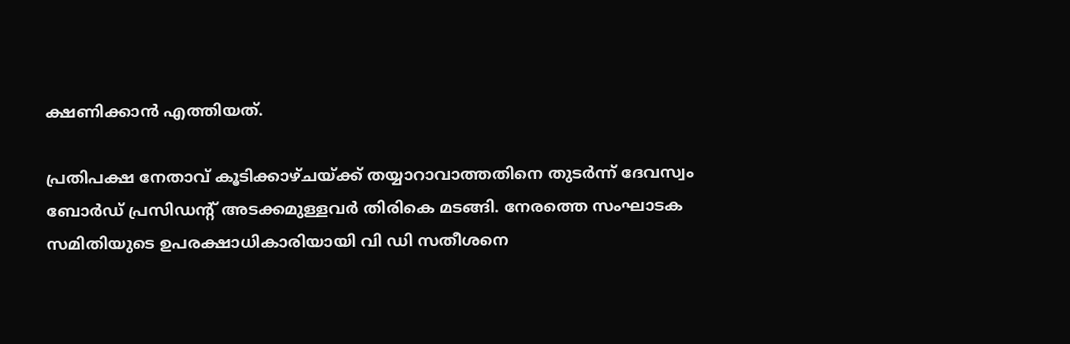ക്ഷണിക്കാന്‍ എത്തിയത്.

പ്രതിപക്ഷ നേതാവ് കൂടിക്കാഴ്ചയ്ക്ക് തയ്യാറാവാത്തതിനെ തുടര്‍ന്ന് ദേവസ്വം ബോര്‍ഡ് പ്രസിഡന്റ് അടക്കമുള്ളവര്‍ തിരികെ മടങ്ങി. നേരത്തെ സംഘാടക സമിതിയുടെ ഉപരക്ഷാധികാരിയായി വി ഡി സതീശനെ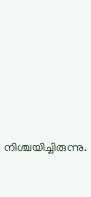നിശ്ചയിച്ചിരുന്നു.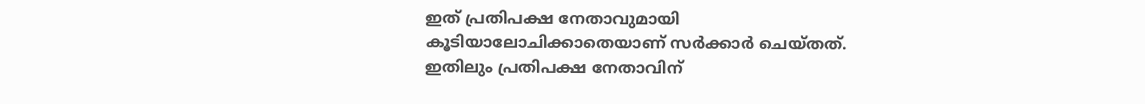ഇത് പ്രതിപക്ഷ നേതാവുമായി കൂടിയാലോചിക്കാതെയാണ് സര്‍ക്കാര്‍ ചെയ്തത്. ഇതിലും പ്രതിപക്ഷ നേതാവിന്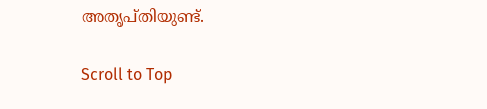അതൃപ്തിയുണ്ട്.

Scroll to Top